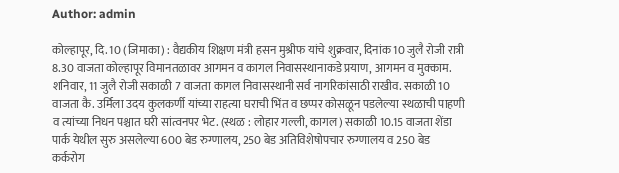Author: admin

कोल्हापूर, दि. 10 (जिमाका) : वैद्यकीय शिक्षण मंत्री हसन मुश्रीफ यांचे शुक्रवार, दिनांक 10 जुलै रोजी रात्री 8.30 वाजता कोल्हापूर विमानतळावर आगमन व कागल निवासस्थानाकडे प्रयाण, आगमन व मुक्काम. शनिवार, 11 जुलै रोजी सकाळी 7 वाजता कागल निवासस्थानी सर्व नागरिकांसाठी राखीव. सकाळी 10 वाजता कै. उर्मिला उदय कुलकर्णी यांच्या राहत्या घराची भिंत व छप्पर कोसळून पडलेल्या स्थळाची पाहणी व त्यांच्या निधन पश्चात घरी सांत्वनपर भेट. (स्थळ : लोहार गल्ली, कागल) सकाळी 10.15 वाजता शेंडा पार्क येथील सुरु असलेल्या 600 बेड रुग्णालय, 250 बेड अतिविशेषोपचार रुग्णालय व 250 बेड कर्करोग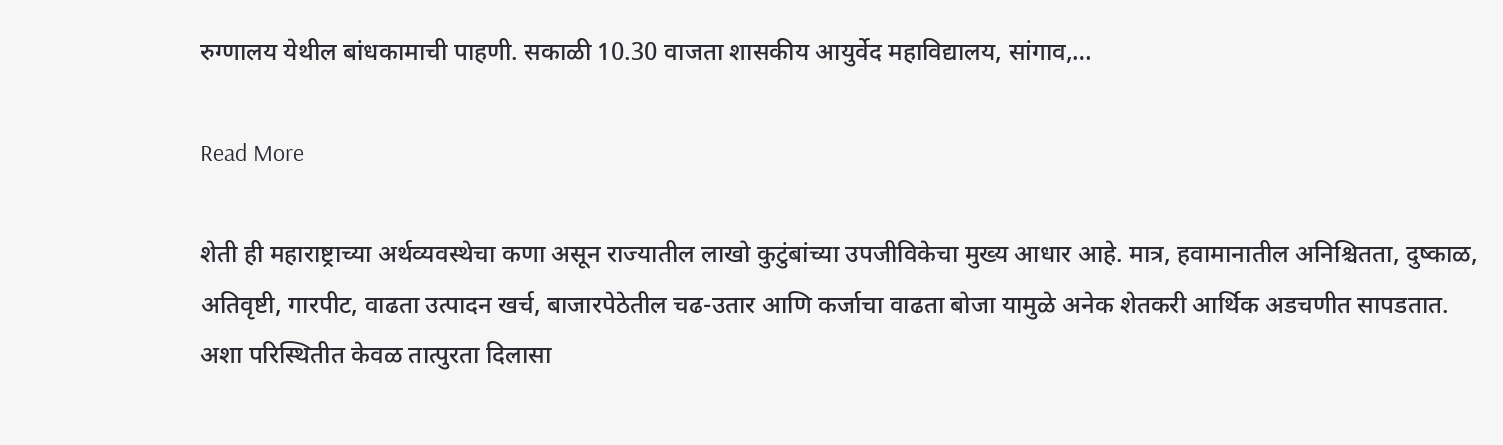रुग्णालय येथील बांधकामाची पाहणी. सकाळी 10.30 वाजता शासकीय आयुर्वेद महाविद्यालय, सांगाव,…

Read More

शेती ही महाराष्ट्राच्या अर्थव्यवस्थेचा कणा असून राज्यातील लाखो कुटुंबांच्या उपजीविकेचा मुख्य आधार आहे. मात्र, हवामानातील अनिश्चितता, दुष्काळ, अतिवृष्टी, गारपीट, वाढता उत्पादन खर्च, बाजारपेठेतील चढ-उतार आणि कर्जाचा वाढता बोजा यामुळे अनेक शेतकरी आर्थिक अडचणीत सापडतात. अशा परिस्थितीत केवळ तात्पुरता दिलासा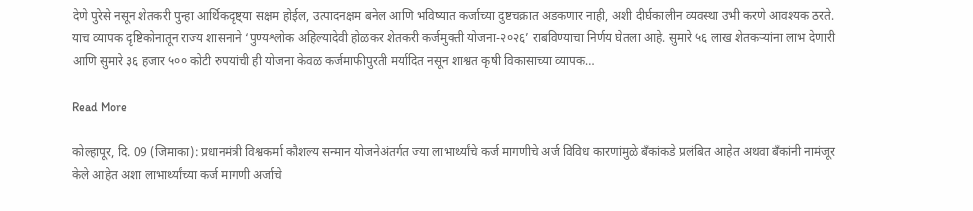देणे पुरेसे नसून शेतकरी पुन्हा आर्थिकदृष्ट्या सक्षम होईल, उत्पादनक्षम बनेल आणि भविष्यात कर्जाच्या दुष्टचक्रात अडकणार नाही, अशी दीर्घकालीन व्यवस्था उभी करणे आवश्यक ठरते. याच व्यापक दृष्टिकोनातून राज्य शासनाने ‘पुण्यश्लोक अहिल्यादेवी होळकर शेतकरी कर्जमुक्ती योजना-२०२६’ राबविण्याचा निर्णय घेतला आहे. सुमारे ५६ लाख शेतकऱ्यांना लाभ देणारी आणि सुमारे ३६ हजार ५०० कोटी रुपयांची ही योजना केवळ कर्जमाफीपुरती मर्यादित नसून शाश्वत कृषी विकासाच्या व्यापक…

Read More

कोल्हापूर, दि. 09 (जिमाका): प्रधानमंत्री विश्वकर्मा कौशल्य सन्मान योजनेअंतर्गत ज्या लाभार्थ्यांचे कर्ज मागणीचे अर्ज विविध कारणांमुळे बँकांकडे प्रलंबित आहेत अथवा बँकांनी नामंजूर केले आहेत अशा लाभार्थ्यांच्या कर्ज मागणी अर्जाचे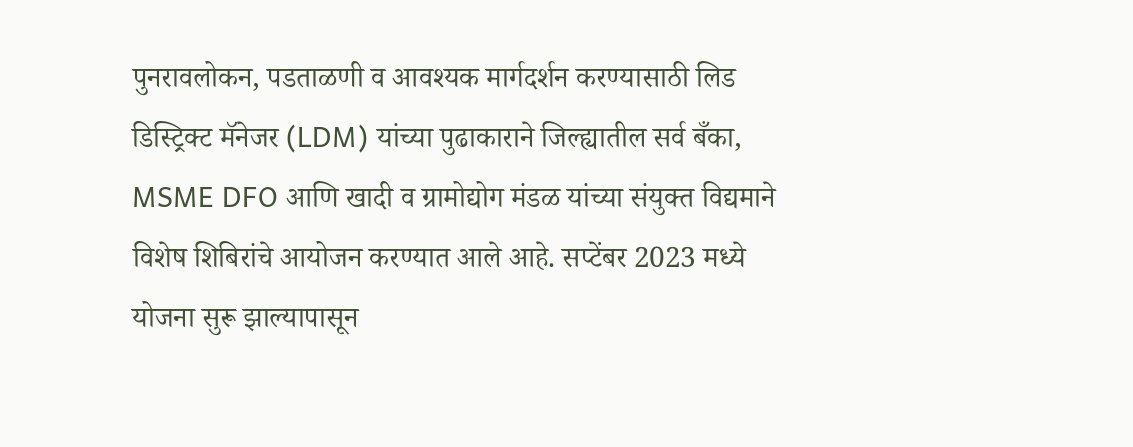पुनरावलोकन, पडताळणी व आवश्यक मार्गदर्शन करण्यासाठी लिड डिस्ट्रिक्ट मॅनेजर (LDM) यांच्या पुढाकाराने जिल्ह्यातील सर्व बँका, MSME DFO आणि खादी व ग्रामोद्योग मंडळ यांच्या संयुक्त विद्यमाने विशेष शिबिरांचे आयोजन करण्यात आले आहे. सप्टेंबर 2023 मध्ये योजना सुरू झाल्यापासून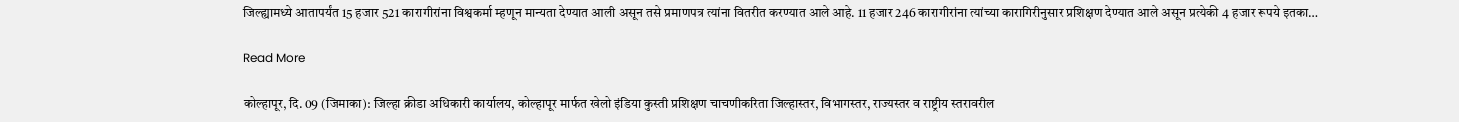जिल्ह्यामध्ये आतापर्यंत 15 हजार 521 कारागीरांना विश्वकर्मा म्हणून मान्यता देण्यात आली असून तसे प्रमाणपत्र त्यांना वितरीत करण्यात आले आहे. 11 हजार 246 कारागीरांना त्यांच्या कारागिरीनुसार प्रशिक्षण देण्यात आले असून प्रत्येकी 4 हजार रूपये इतका…

Read More

कोल्हापूर, दि. 09 (जिमाका): जिल्हा क्रीडा अधिकारी कार्यालय, कोल्हापूर मार्फत खेलो इंडिया कुस्ती प्रशिक्षण चाचणीकरिता जिल्हास्तर, विभागस्तर, राज्यस्तर व राष्ट्रीय स्तरावरील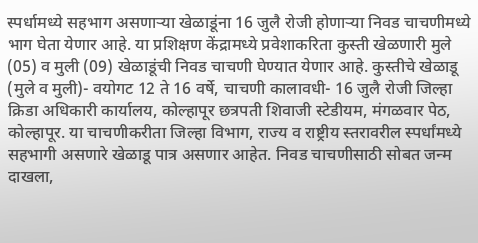स्पर्धामध्ये सहभाग असणाऱ्या खेळाडूंना 16 जुलै रोजी होणाऱ्या निवड चाचणीमध्ये भाग घेता येणार आहे. या प्रशिक्षण केंद्रामध्ये प्रवेशाकरिता कुस्ती खेळणारी मुले (05) व मुली (09) खेळाडूंची निवड चाचणी घेण्यात येणार आहे. कुस्तीचे खेळाडू (मुले व मुली)- वयोगट 12 ते 16 वर्षे, चाचणी कालावधी- 16 जुलै रोजी जिल्हा क्रिडा अधिकारी कार्यालय, कोल्हापूर छत्रपती शिवाजी स्टेडीयम, मंगळवार पेठ, कोल्हापूर. या चाचणीकरीता जिल्हा विभाग, राज्य व राष्ट्रीय स्तरावरील स्पर्धांमध्ये सहभागी असणारे खेळाडू पात्र असणार आहेत. निवड चाचणीसाठी सोबत जन्म दाखला,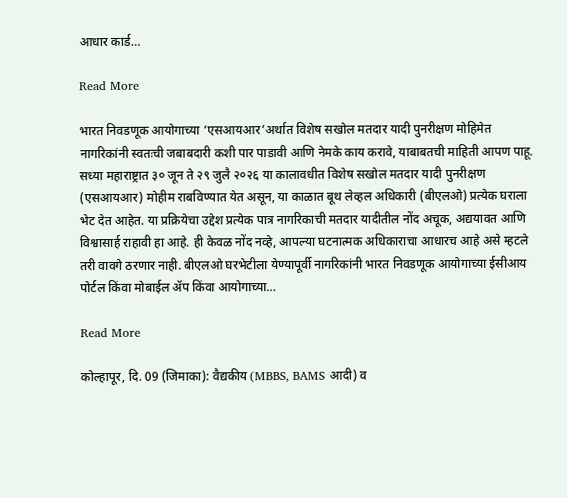आधार कार्ड…

Read More

भारत निवडणूक आयोगाच्या ‘एसआयआर’अर्थात विशेष सखोल मतदार यादी पुनरीक्षण मोहिमेत नागरिकांनी स्वतःची जबाबदारी कशी पार पाडावी आणि नेमके काय करावे, याबाबतची माहिती आपण पाहू. सध्या महाराष्ट्रात ३० जून ते २९ जुलै २०२६ या कालावधीत विशेष सखोल मतदार यादी पुनरीक्षण (एसआयआर) मोहीम राबविण्यात येत असून, या काळात बूथ लेव्हल अधिकारी (बीएलओ) प्रत्येक घराला भेट देत आहेत. या प्रक्रियेचा उद्देश प्रत्येक पात्र नागरिकाची मतदार यादीतील नोंद अचूक, अद्ययावत आणि विश्वासार्ह राहावी हा आहे. ही केवळ नोंद नव्हे, आपल्या घटनात्मक अधिकाराचा आधारच आहे असे म्हटले तरी वावगे ठरणार नाही. बीएलओ घरभेटीला येण्यापूर्वी नागरिकांनी भारत निवडणूक आयोगाच्या ईसीआय पोर्टल किंवा मोबाईल ॲप किंवा आयोगाच्या…

Read More

कोल्हापूर, दि. 09 (जिमाका): वैद्यकीय (MBBS, BAMS आदी) व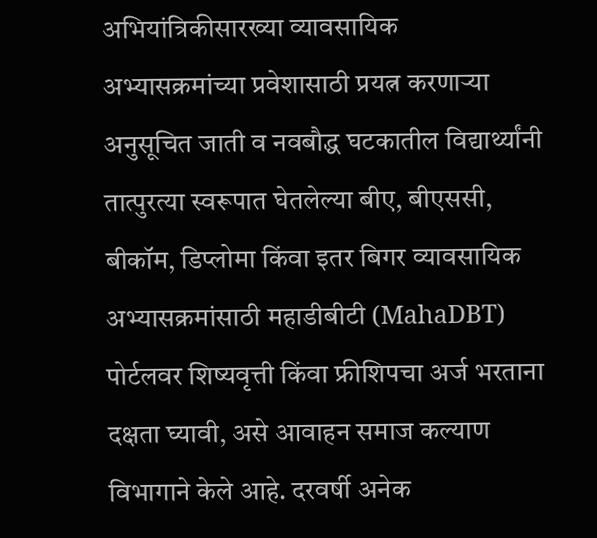अभियांत्रिकीसारख्या व्यावसायिक अभ्यासक्रमांच्या प्रवेशासाठी प्रयत्न करणाऱ्या अनुसूचित जाती व नवबौद्ध घटकातील विद्यार्थ्यांनी तात्पुरत्या स्वरूपात घेतलेल्या बीए, बीएससी, बीकॉम, डिप्लोमा किंवा इतर बिगर व्यावसायिक अभ्यासक्रमांसाठी महाडीबीटी (MahaDBT) पोर्टलवर शिष्यवृत्ती किंवा फ्रीशिपचा अर्ज भरताना दक्षता घ्यावी, असे आवाहन समाज कल्याण विभागाने केले आहे. दरवर्षी अनेक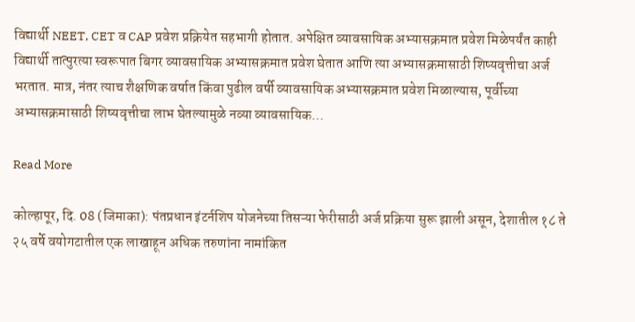विद्यार्थी NEET, CET व CAP प्रवेश प्रक्रियेत सहभागी होतात. अपेक्षित व्यावसायिक अभ्यासक्रमात प्रवेश मिळेपर्यंत काही विद्यार्थी तात्पुरत्या स्वरूपात बिगर व्यावसायिक अभ्यासक्रमात प्रवेश घेतात आणि त्या अभ्यासक्रमासाठी शिष्यवृत्तीचा अर्ज भरतात. मात्र, नंतर त्याच शैक्षणिक वर्षात किंवा पुढील वर्षी व्यावसायिक अभ्यासक्रमात प्रवेश मिळाल्यास, पूर्वीच्या अभ्यासक्रमासाठी शिष्यवृत्तीचा लाभ घेतल्यामुळे नव्या व्यावसायिक…

Read More

कोल्हापूर, दि. 08 (जिमाका): पंतप्रधान इंटर्नशिप योजनेच्या तिसऱ्या फेरीसाठी अर्ज प्रक्रिया सुरू झाली असून, देशातील १८ ते २५ वर्षे वयोगटातील एक लाखाहून अधिक तरुणांना नामांकित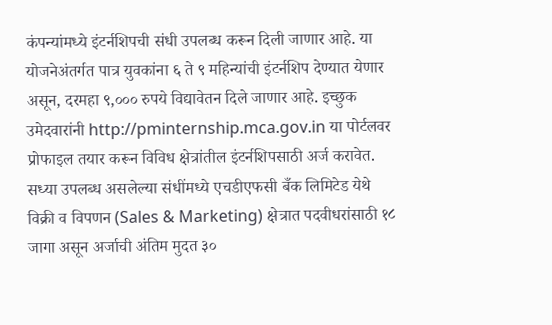कंपन्यांमध्ये इंटर्नशिपची संधी उपलब्ध करून दिली जाणार आहे. या योजनेअंतर्गत पात्र युवकांना ६ ते ९ महिन्यांची इंटर्नशिप देण्यात येणार असून, दरमहा ९,००० रुपये विद्यावेतन दिले जाणार आहे. इच्छुक उमेदवारांनी http://pminternship.mca.gov.in या पोर्टलवर प्रोफाइल तयार करून विविध क्षेत्रांतील इंटर्नशिपसाठी अर्ज करावेत. सध्या उपलब्ध असलेल्या संधींमध्ये एचडीएफसी बँक लिमिटेड येथे विक्री व विपणन (Sales & Marketing) क्षेत्रात पदवीधरांसाठी १८ जागा असून अर्जाची अंतिम मुदत ३०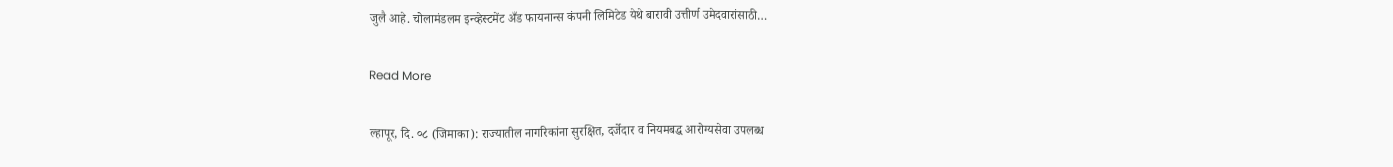जुलै आहे. चोलामंडलम इन्व्हेस्टमेंट अँड फायनान्स कंपनी लिमिटेड येथे बारावी उत्तीर्ण उमेदवारांसाठी…

Read More

ल्हापूर, दि. ०८ (जिमाका): राज्यातील नागरिकांना सुरक्षित, दर्जेदार व नियमबद्ध आरोग्यसेवा उपलब्ध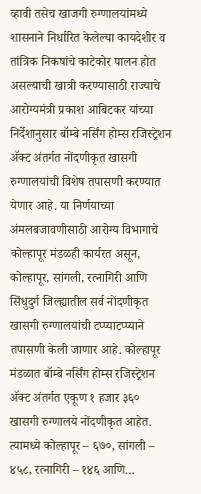व्हावी तसेच खाजगी रुग्णालयांमध्ये शासनाने निर्धारित केलेल्या कायदेशीर व तांत्रिक निकषांचे काटेकोर पालन होत असल्याची खात्री करण्यासाठी राज्याचे आरोग्यमंत्री प्रकाश आबिटकर यांच्या निर्देशानुसार बॉम्बे नर्सिंग होम्स रजिस्ट्रेशन ॲक्ट अंतर्गत नोंदणीकृत खासगी रुग्णालयांची विशेष तपासणी करण्यात येणार आहे. या निर्णयाच्या अंमलबजावणीसाठी आरोग्य विभागाचे कोल्हापूर मंडळही कार्यरत असून, कोल्हापूर, सांगली, रत्नागिरी आणि सिंधुदुर्ग जिल्ह्यातील सर्व नोंदणीकृत खासगी रुग्णालयांची टप्प्याटप्प्याने तपासणी केली जाणार आहे. कोल्हापूर मंडळात बॉम्बे नर्सिंग होम्स रजिस्ट्रेशन ॲक्ट अंतर्गत एकूण १ हजार ३६० खासगी रुग्णालये नोंदणीकृत आहेत. त्यामध्ये कोल्हापूर – ६७०, सांगली – ४५८, रत्नागिरी – १४६ आणि…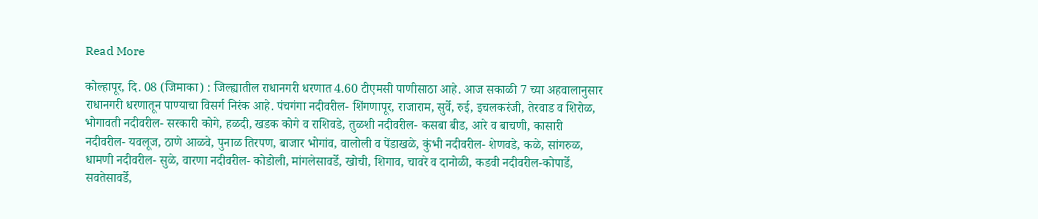Read More

कोल्हापूर, दि. 08 (जिमाका) : जिल्ह्यातील राधानगरी धरणात 4.60 टीएमसी पाणीसाठा आहे. आज सकाळी 7 च्या अहवालानुसार राधानगरी धरणातून पाण्याचा विसर्ग निरंक आहे. पंचगंगा नदीवरील- शिंगणापूर, राजाराम, सुर्वे, रुई, इचलकरंजी, तेरवाड व शिरोळ, भोगावती नदीवरील- सरकारी कोगे, हळदी, खडक कोगे व राशिवडे, तुळशी नदीवरील- कसबा बीड, आरे व बाचणी, कासारी नदीवरील- यवलूज, ठाणे आळवे, पुनाळ तिरपण, बाजार भोगांव, वालोली व पेंडाखळे, कुंभी नदीवरील- शेणवडे, कळे, सांगरुळ, धामणी नदीवरील- सुळे, वारणा नदीवरील- कोडोली, मांगलेसावर्डे, खोची, शिगाव, चावरे व दानोळी, कडवी नदीवरील-कोपार्डे, सवतेसावर्डे,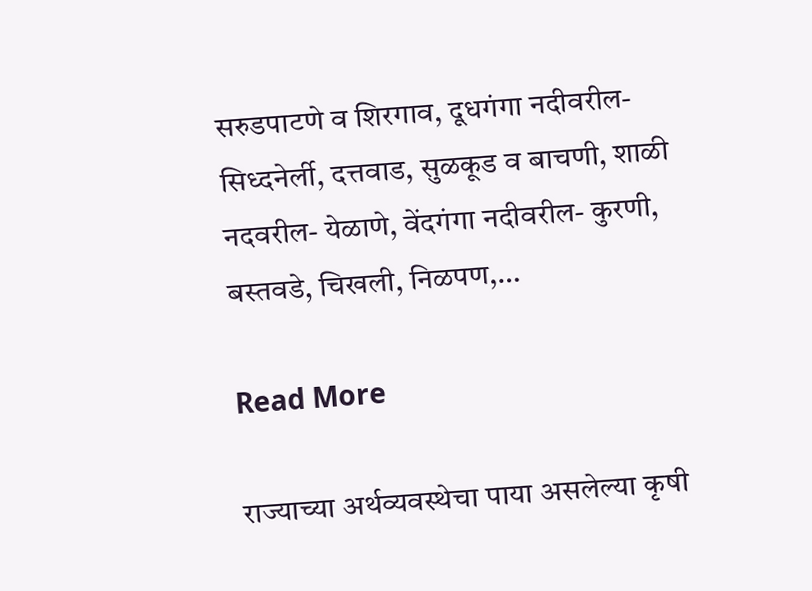सरुडपाटणे व शिरगाव, दूधगंगा नदीवरील- सिध्दनेर्ली, दत्तवाड, सुळकूड व बाचणी, शाळी नदवरील- येळाणे, वेंदगंगा नदीवरील- कुरणी, बस्तवडे, चिखली, निळपण,…

Read More

राज्याच्या अर्थव्यवस्थेचा पाया असलेल्या कृषी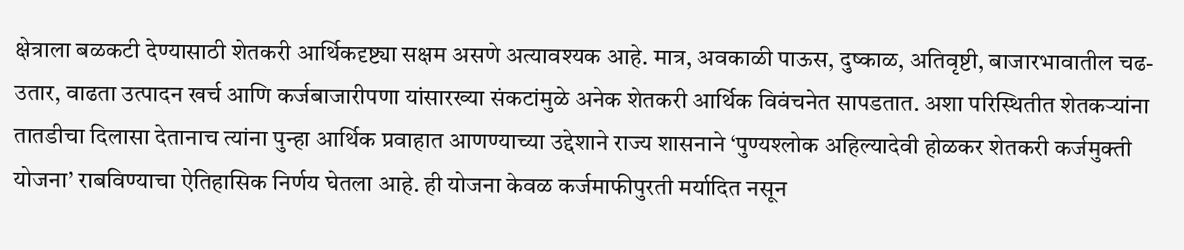क्षेत्राला बळकटी देण्यासाठी शेतकरी आर्थिकदृष्ट्या सक्षम असणे अत्यावश्यक आहे. मात्र, अवकाळी पाऊस, दुष्काळ, अतिवृष्टी, बाजारभावातील चढ-उतार, वाढता उत्पादन खर्च आणि कर्जबाजारीपणा यांसारख्या संकटांमुळे अनेक शेतकरी आर्थिक विवंचनेत सापडतात. अशा परिस्थितीत शेतकऱ्यांना तातडीचा दिलासा देतानाच त्यांना पुन्हा आर्थिक प्रवाहात आणण्याच्या उद्देशाने राज्य शासनाने ‘पुण्यश्लोक अहिल्यादेवी होळकर शेतकरी कर्जमुक्ती योजना’ राबविण्याचा ऐतिहासिक निर्णय घेतला आहे. ही योजना केवळ कर्जमाफीपुरती मर्यादित नसून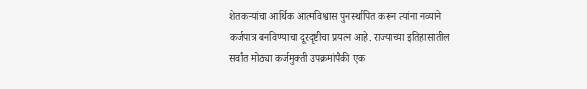शेतकऱ्यांचा आर्थिक आत्मविश्वास पुनर्स्थापित करून त्यांना नव्याने कर्जपात्र बनविण्याचा दूरदृष्टीचा प्रयत्न आहे. राज्याच्या इतिहासातील सर्वांत मोठ्या कर्जमुक्ती उपक्रमांपैकी एक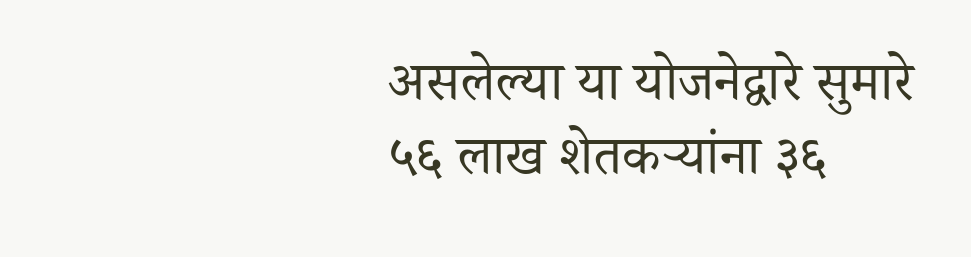असलेल्या या योजनेद्वारे सुमारे ५६ लाख शेतकऱ्यांना ३६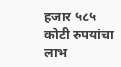हजार ५८५ कोटी रुपयांचा लाभ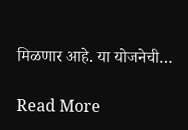मिळणार आहे. या योजनेची…

Read More